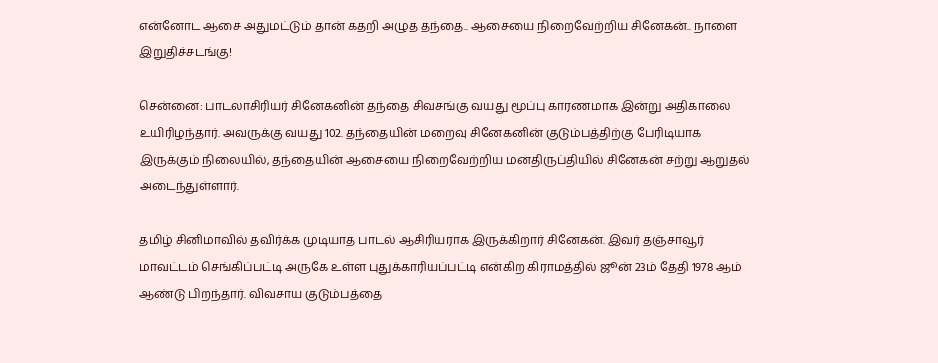என்னோட ஆசை அதுமட்டும் தான் கதறி அழுத தந்தை.. ஆசையை நிறைவேற்றிய சினேகன்.. நாளை இறுதிச்சடங்கு!

சென்னை: பாடலாசிரியர் சினேகனின் தந்தை சிவசங்கு வயது மூப்பு காரணமாக இன்று அதிகாலை உயிரிழந்தார். அவருக்கு வயது 102. தந்தையின் மறைவு சினேகனின் குடும்பத்திற்கு பேரிடியாக இருக்கும் நிலையில், தந்தையின் ஆசையை நிறைவேற்றிய மனதிருப்தியில் சினேகன் சற்று ஆறுதல் அடைந்துள்ளார்.

தமிழ் சினிமாவில் தவிர்க்க முடியாத பாடல் ஆசிரியராக இருக்கிறார் சினேகன். இவர் தஞ்சாவூர் மாவட்டம் செங்கிப்பட்டி அருகே உள்ள புதுக்காரியப்பட்டி என்கிற கிராமத்தில் ஜூன் 23ம் தேதி 1978 ஆம் ஆண்டு பிறந்தார். விவசாய குடும்பத்தை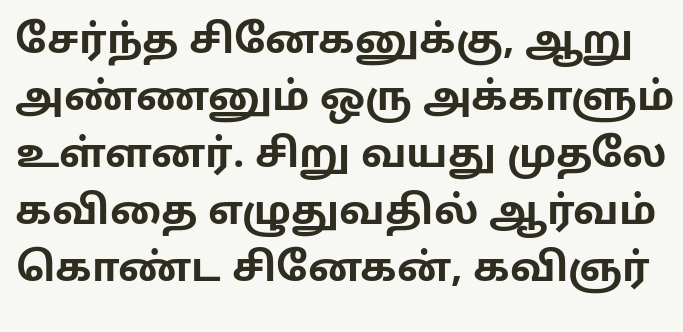சேர்ந்த சினேகனுக்கு, ஆறு அண்ணனும் ஒரு அக்காளும் உள்ளனர். சிறு வயது முதலே கவிதை எழுதுவதில் ஆர்வம் கொண்ட சினேகன், கவிஞர்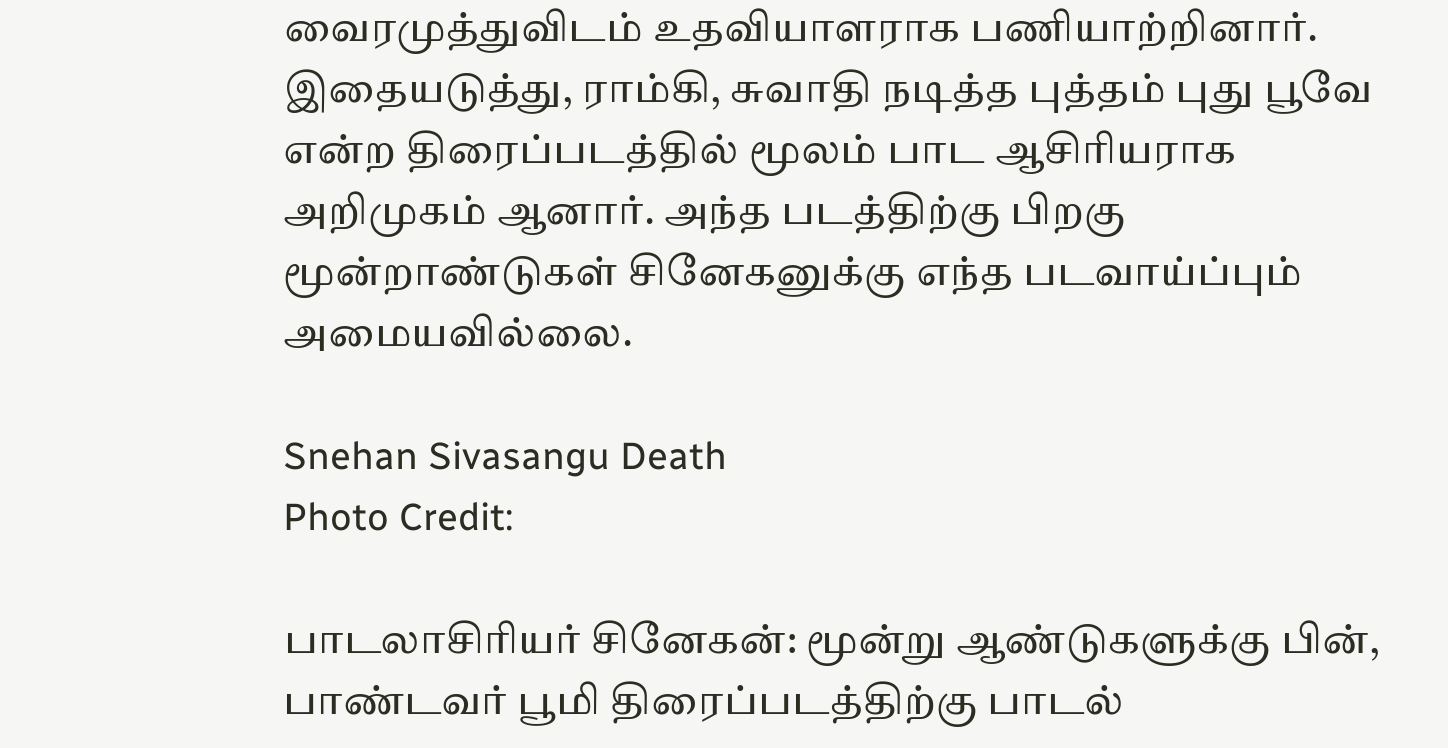வைரமுத்துவிடம் உதவியாளராக பணியாற்றினார். இதையடுத்து, ராம்கி, சுவாதி நடித்த புத்தம் புது பூவே என்ற திரைப்படத்தில் மூலம் பாட ஆசிரியராக அறிமுகம் ஆனார். அந்த படத்திற்கு பிறகு மூன்றாண்டுகள் சினேகனுக்கு எந்த படவாய்ப்பும் அமையவில்லை.

Snehan Sivasangu Death
Photo Credit:

பாடலாசிரியர் சினேகன்: மூன்று ஆண்டுகளுக்கு பின், பாண்டவர் பூமி திரைப்படத்திற்கு பாடல்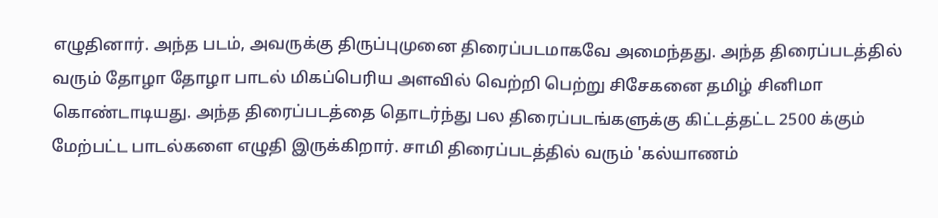எழுதினார். அந்த படம், அவருக்கு திருப்புமுனை திரைப்படமாகவே அமைந்தது. அந்த திரைப்படத்தில் வரும் தோழா தோழா பாடல் மிகப்பெரிய அளவில் வெற்றி பெற்று சிசேகனை தமிழ் சினிமா கொண்டாடியது. அந்த திரைப்படத்தை தொடர்ந்து பல திரைப்படங்களுக்கு கிட்டத்தட்ட 2500 க்கும் மேற்பட்ட பாடல்களை எழுதி இருக்கிறார். சாமி திரைப்படத்தில் வரும் 'கல்யாணம்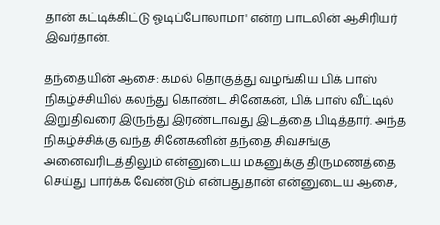தான் கட்டிக்கிட்டு ஓடிப்போலாமா' என்ற பாடலின் ஆசிரியர் இவர்தான்.

தந்தையின் ஆசை: கமல் தொகுத்து வழங்கிய பிக் பாஸ் நிகழ்ச்சியில் கலந்து கொண்ட சினேகன், பிக் பாஸ் வீட்டில் இறுதிவரை இருந்து இரண்டாவது இடத்தை பிடித்தார். அந்த நிகழ்ச்சிக்கு வந்த சினேகனின் தந்தை சிவசங்கு அனைவரிடத்திலும் என்னுடைய மகனுக்கு திருமணத்தை செய்து பார்க்க வேண்டும் என்பதுதான் என்னுடைய ஆசை,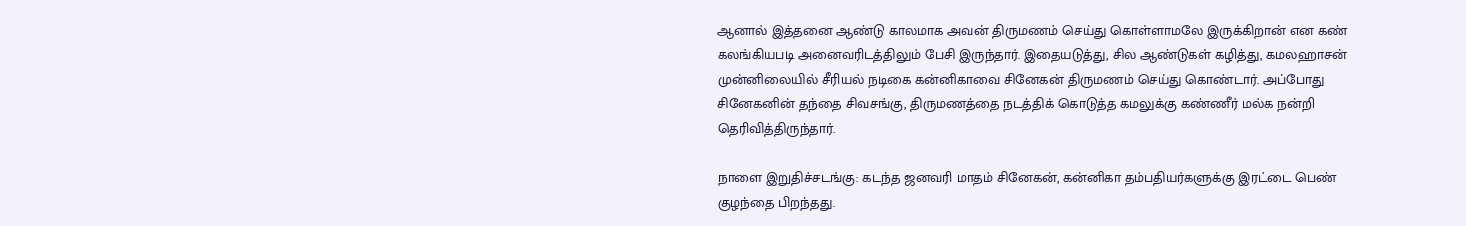ஆனால் இத்தனை ஆண்டு காலமாக அவன் திருமணம் செய்து கொள்ளாமலே இருக்கிறான் என கண் கலங்கியபடி அனைவரிடத்திலும் பேசி இருந்தார். இதையடுத்து, சில ஆண்டுகள் கழித்து, கமலஹாசன் முன்னிலையில் சீரியல் நடிகை கன்னிகாவை சினேகன் திருமணம் செய்து கொண்டார். அப்போது சினேகனின் தந்தை சிவசங்கு, திருமணத்தை நடத்திக் கொடுத்த கமலுக்கு கண்ணீர் மல்க நன்றி தெரிவித்திருந்தார்.

நாளை இறுதிச்சடங்கு: கடந்த ஜனவரி மாதம் சினேகன், கன்னிகா தம்பதியர்களுக்கு இரட்டை பெண் குழந்தை பிறந்தது.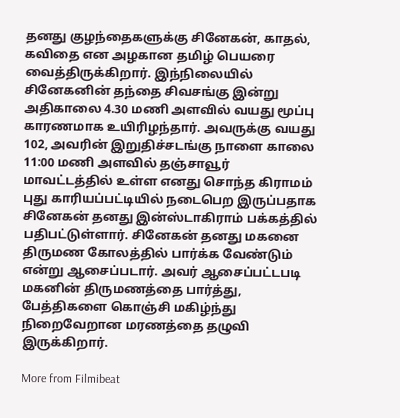தனது குழந்தைகளுக்கு சினேகன், காதல், கவிதை என அழகான தமிழ் பெயரை வைத்திருக்கிறார். இந்நிலையில் சினேகனின் தந்தை சிவசங்கு இன்று அதிகாலை 4.30 மணி அளவில் வயது மூப்பு காரணமாக உயிரிழந்தார். அவருக்கு வயது 102, அவரின் இறுதிச்சடங்கு நாளை காலை 11:00 மணி அளவில் தஞ்சாவூர் மாவட்டத்தில் உள்ள எனது சொந்த கிராமம் புது காரியப்பட்டியில் நடைபெற இருப்பதாக சினேகன் தனது இன்ஸ்டாகிராம் பக்கத்தில் பதிபட்டுள்ளார். சினேகன் தனது மகனை திருமண கோலத்தில் பார்க்க வேண்டும் என்று ஆசைப்படார். அவர் ஆசைப்பட்டபடி மகனின் திருமணத்தை பார்த்து, பேத்திகளை கொஞ்சி மகிழ்ந்து நிறைவேறான மரணத்தை தழுவி இருக்கிறார்.

More from Filmibeat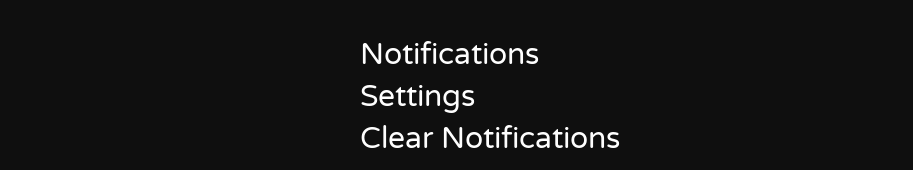Notifications
Settings
Clear Notifications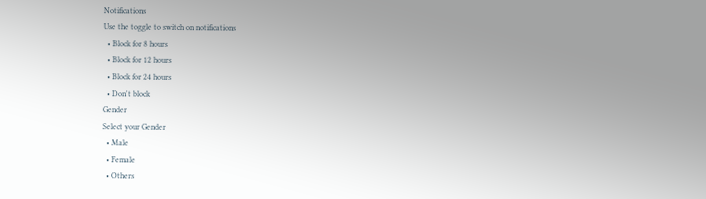Notifications
Use the toggle to switch on notifications
  • Block for 8 hours
  • Block for 12 hours
  • Block for 24 hours
  • Don't block
Gender
Select your Gender
  • Male
  • Female
  • Others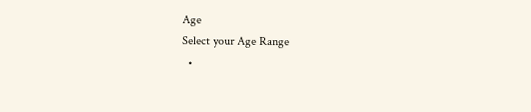Age
Select your Age Range
  •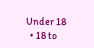Under 18
  • 18 to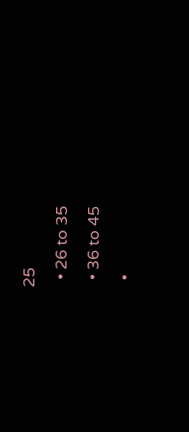25
  • 26 to 35
  • 36 to 45
  •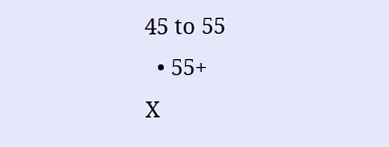45 to 55
  • 55+
X